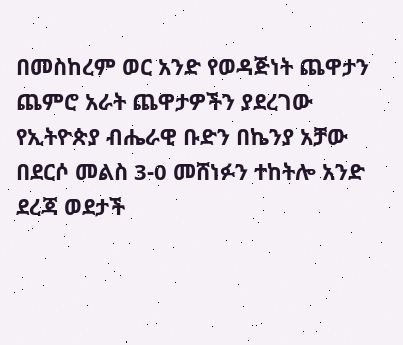በመስከረም ወር አንድ የወዳጅነት ጨዋታን ጨምሮ አራት ጨዋታዎችን ያደረገው የኢትዮጵያ ብሔራዊ ቡድን በኬንያ አቻው በደርሶ መልስ 3-0 መሸነፉን ተከትሎ አንድ ደረጃ ወደታች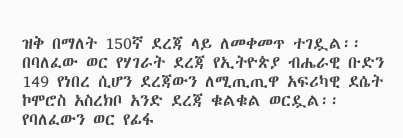ዝቅ በማለት 150ኛ ደረጃ ላይ ለመቀመጥ ተገዷል፡፡
በባለፈው ወር የሃገራት ደረጃ የኢትዮጵያ ብሔራዊ ቡድን 149 የነበረ ሲሆን ደረጃውን ለሚጢጢዋ አፍሪካዊ ደሴት ኮሞሮስ አስረክቦ አንድ ደረጃ ቁልቁል ወርዷል፡፡
የባለፈውን ወር የፊፋ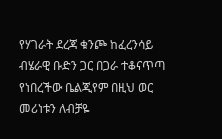የሃገራት ደረጃ ቁንጮ ከፈረንሳይ ብሄራዊ ቡድን ጋር በጋራ ተቆናጥጣ የነበረችው ቤልጂየም በዚህ ወር መሪነቱን ለብቻዬ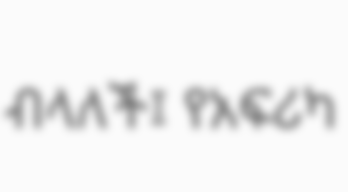ብላለች፤ የአፍሪካ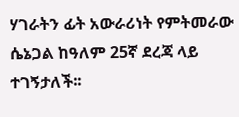ሃገራትን ፊት አውራሪነት የምትመራው ሴኔጋል ከዓለም 25ኛ ደረጃ ላይ ተገኝታለች፡፡